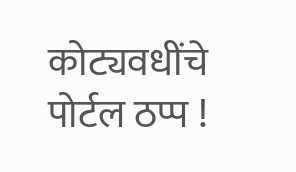कोट्यवधींचे पोर्टल ठप्प !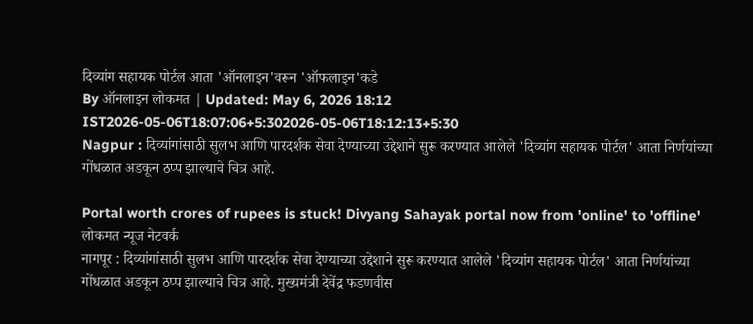दिव्यांग सहायक पोर्टल आता 'ऑनलाइन'वरून 'ऑफलाइन'कडे
By ऑनलाइन लोकमत | Updated: May 6, 2026 18:12 IST2026-05-06T18:07:06+5:302026-05-06T18:12:13+5:30
Nagpur : दिव्यांगांसाठी सुलभ आणि पारदर्शक सेवा देण्याच्या उद्देशाने सुरू करण्यात आलेले 'दिव्यांग सहायक पोर्टल' आता निर्णयांच्या गोंधळात अडकून ठप्प झाल्याचे चित्र आहे.

Portal worth crores of rupees is stuck! Divyang Sahayak portal now from 'online' to 'offline'
लोकमत न्यूज नेटवर्क
नागपूर : दिव्यांगांसाठी सुलभ आणि पारदर्शक सेवा देण्याच्या उद्देशाने सुरू करण्यात आलेले 'दिव्यांग सहायक पोर्टल' आता निर्णयांच्या गोंधळात अडकून ठप्प झाल्याचे चित्र आहे. मुख्यमंत्री देवेंद्र फडणवीस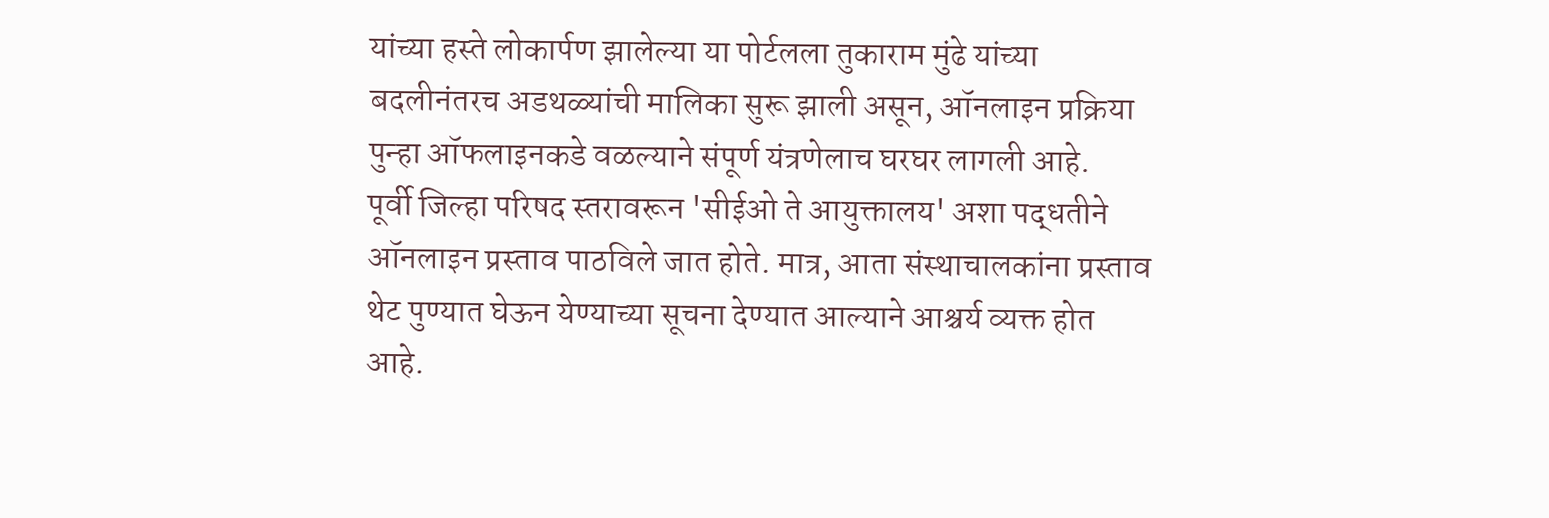यांच्या हस्ते लोकार्पण झालेल्या या पोर्टलला तुकाराम मुंढे यांच्या बदलीनंतरच अडथळ्यांची मालिका सुरू झाली असून, ऑनलाइन प्रक्रिया पुन्हा ऑफलाइनकडे वळल्याने संपूर्ण यंत्रणेलाच घरघर लागली आहे.
पूर्वी जिल्हा परिषद स्तरावरून 'सीईओ ते आयुक्तालय' अशा पद्धतीने ऑनलाइन प्रस्ताव पाठविले जात होते. मात्र, आता संस्थाचालकांना प्रस्ताव थेट पुण्यात घेऊन येण्याच्या सूचना देण्यात आल्याने आश्चर्य व्यक्त होत आहे.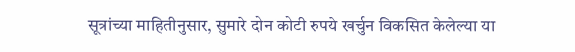सूत्रांच्या माहितीनुसार, सुमारे दोन कोटी रुपये खर्चुन विकसित केलेल्या या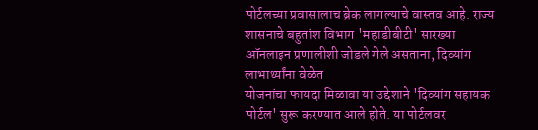पोर्टलच्या प्रवासालाच ब्रेक लागल्याचे वास्तव आहे. राज्य शासनाचे बहुतांश विभाग 'महाडीबीटी' सारख्या ऑनलाइन प्रणालीशी जोडले गेले असताना, दिव्यांग लाभार्थ्यांना वेळेत
योजनांचा फायदा मिळावा या उद्देशाने 'दिव्यांग सहायक पोर्टल' सुरू करण्यात आले होते. या पोर्टलवर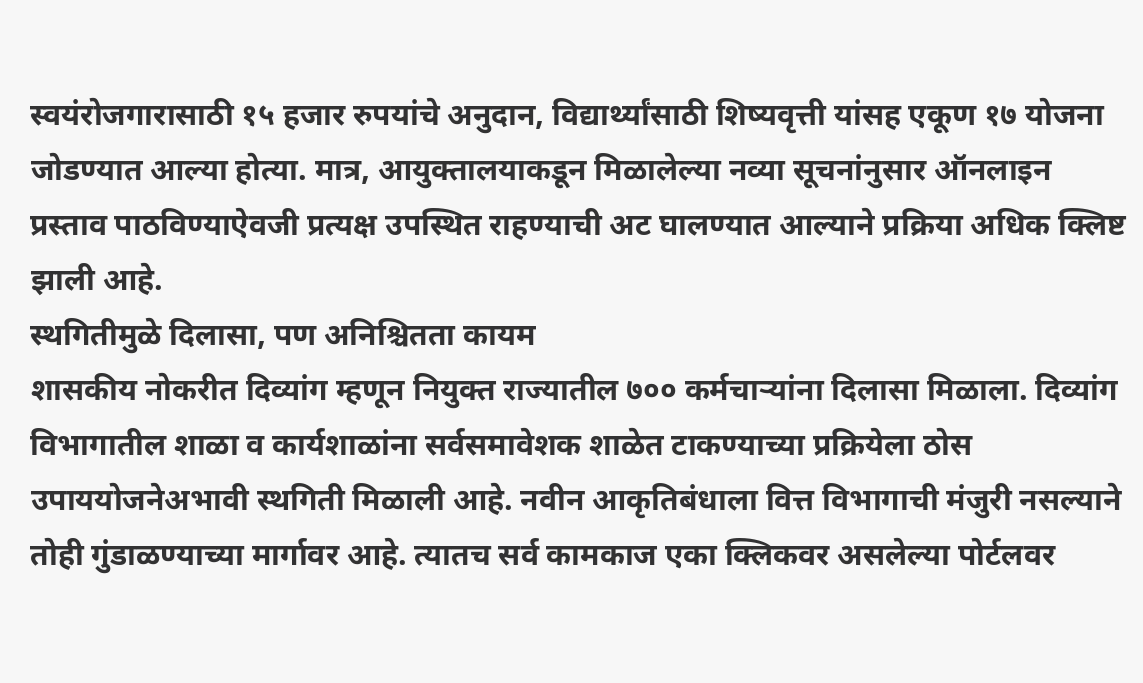स्वयंरोजगारासाठी १५ हजार रुपयांचे अनुदान, विद्यार्थ्यांसाठी शिष्यवृत्ती यांसह एकूण १७ योजना जोडण्यात आल्या होत्या. मात्र, आयुक्तालयाकडून मिळालेल्या नव्या सूचनांनुसार ऑनलाइन प्रस्ताव पाठविण्याऐवजी प्रत्यक्ष उपस्थित राहण्याची अट घालण्यात आल्याने प्रक्रिया अधिक क्लिष्ट झाली आहे.
स्थगितीमुळे दिलासा, पण अनिश्चितता कायम
शासकीय नोकरीत दिव्यांग म्हणून नियुक्त राज्यातील ७०० कर्मचाऱ्यांना दिलासा मिळाला. दिव्यांग विभागातील शाळा व कार्यशाळांना सर्वसमावेशक शाळेत टाकण्याच्या प्रक्रियेला ठोस उपाययोजनेअभावी स्थगिती मिळाली आहे. नवीन आकृतिबंधाला वित्त विभागाची मंजुरी नसल्याने तोही गुंडाळण्याच्या मार्गावर आहे. त्यातच सर्व कामकाज एका क्लिकवर असलेल्या पोर्टलवर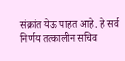संक्रांत येऊ पाहत आहे. हे सर्व निर्णय तत्कालीन सचिव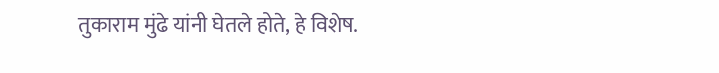तुकाराम मुंढे यांनी घेतले होते, हे विशेष.